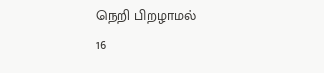நெறி பிறழாமல்
16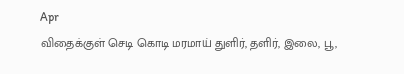Apr
விதைக்குள் செடி கொடி மரமாய் துளிர், தளிர், இலை, பூ,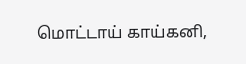மொட்டாய் காய்கனி,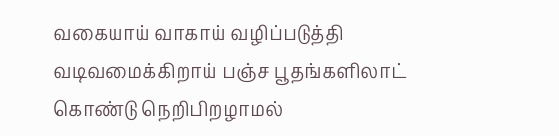வகையாய் வாகாய் வழிப்படுத்தி வடிவமைக்கிறாய் பஞ்ச பூதங்களிலாட் கொண்டு நெறிபிறழாமல்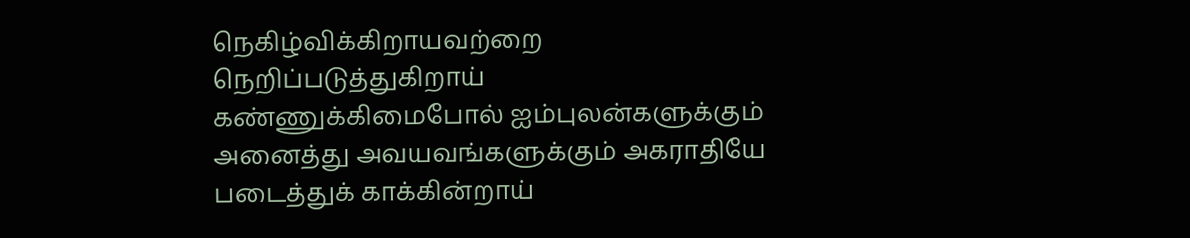நெகிழ்விக்கிறாயவற்றை நெறிப்படுத்துகிறாய் கண்ணுக்கிமைபோல் ஐம்புலன்களுக்கும் அனைத்து அவயவங்களுக்கும் அகராதியே படைத்துக் காக்கின்றாய்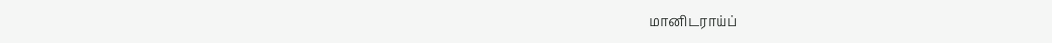மானிடராய்ப்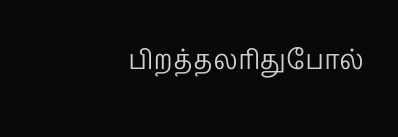பிறத்தலரிதுபோல்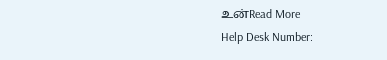உன்Read More
Help Desk Number: